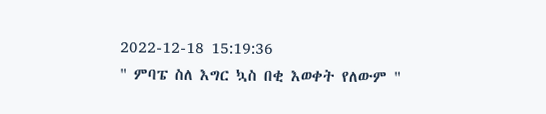2022-12-18 15:19:36
" ምባፔ ስለ እግር ኳስ በቂ እወቀት የለውም "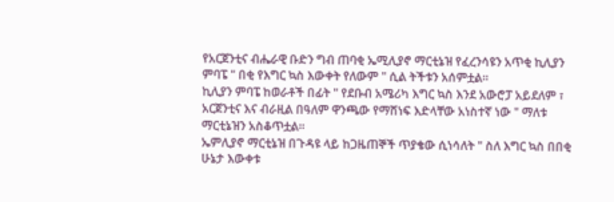የአርጀንቲና ብሔራዊ ቡድን ግብ ጠባቂ ኤሚሊያኖ ማርቲኔዝ የፈረንሳዩን አጥቂ ኪሊያን ምባፔ " በቂ የእግር ኳስ እውቀት የለውም " ሲል ትችቱን አሰምቷል።
ኪሊያን ምባፔ ከወራቶች በፊት " የደቡብ አሜሪካ እግር ኳስ እንደ አውሮፓ አይደለም ፣ አርጀንቲና እና ብራዚል በዓለም ዋንጫው የማሸነፍ እድላቸው አነስተኛ ነው " ማለቱ ማርቲኔዝን አስቆጥቷል።
ኤምሊያኖ ማርቲኔዝ በጉዳዩ ላይ ከጋዜጠኞች ጥያቄው ሲነሳለት " ስለ እግር ኳስ በበቂ ሁኔታ እውቀቱ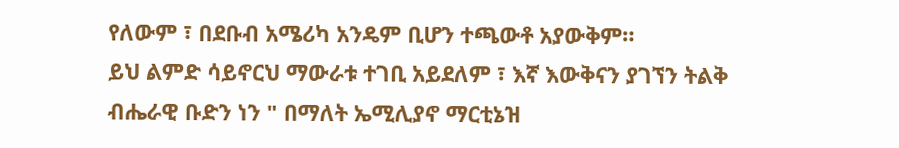የለውም ፣ በደቡብ አሜሪካ አንዴም ቢሆን ተጫውቶ አያውቅም።
ይህ ልምድ ሳይኖርህ ማውራቱ ተገቢ አይደለም ፣ እኛ እውቅናን ያገኘን ትልቅ ብሔራዊ ቡድን ነን " በማለት ኤሚሊያኖ ማርቲኔዝ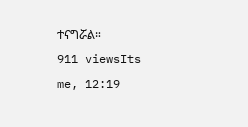ተናግሯል።
911 viewsIts me, 12:19